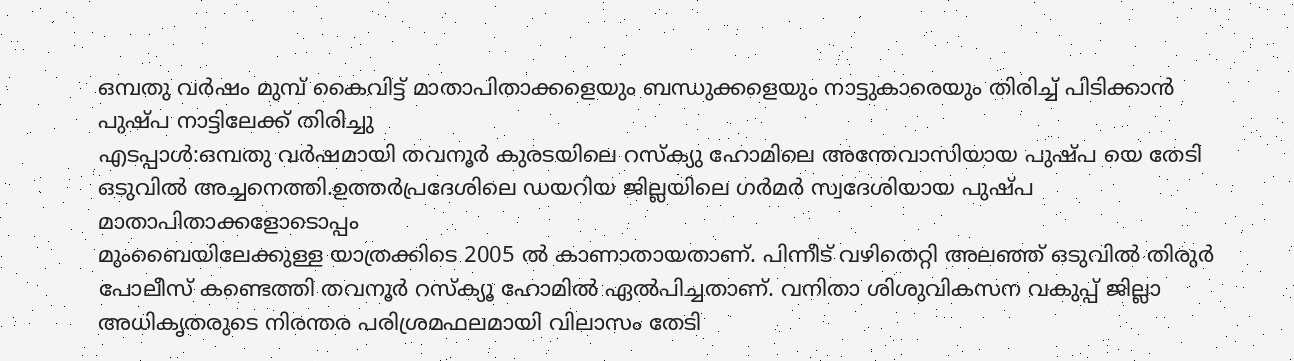ഒമ്പതു വർഷം മുമ്പ് കൈവിട്ട് മാതാപിതാക്കളെയും ബന്ധുക്കളെയും നാട്ടുകാരെയും തിരിച്ച് പിടിക്കാൻ പുഷ്പ നാട്ടിലേക്ക് തിരിച്ചു
എടപ്പാൾ:ഒമ്പതു വർഷമായി തവനൂർ കുരടയിലെ റസ്ക്യു ഹോമിലെ അന്തേവാസിയായ പുഷ്പ യെ തേടി ഒടുവിൽ അച്ചനെത്തി.ഉത്തർപ്രദേശിലെ ഡയറിയ ജില്ലയിലെ ഗർമർ സ്വദേശിയായ പുഷ്പ മാതാപിതാക്കളോടൊപ്പം
മുംബൈയിലേക്കുള്ള യാത്രക്കിടെ 2005 ൽ കാണാതായതാണ്. പിന്നീട് വഴിതെറ്റി അലഞ്ഞ് ഒടുവിൽ തിരുർ പോലീസ് കണ്ടെത്തി തവനൂർ റസ്ക്യൂ ഹോമിൽ ഏൽപിച്ചതാണ്. വനിതാ ശിശുവികസന വകുപ്പ് ജില്ലാ അധികൃതരുടെ നിരന്തര പരിശ്രമഫലമായി വിലാസം തേടി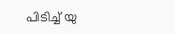പിടിച്ച് യു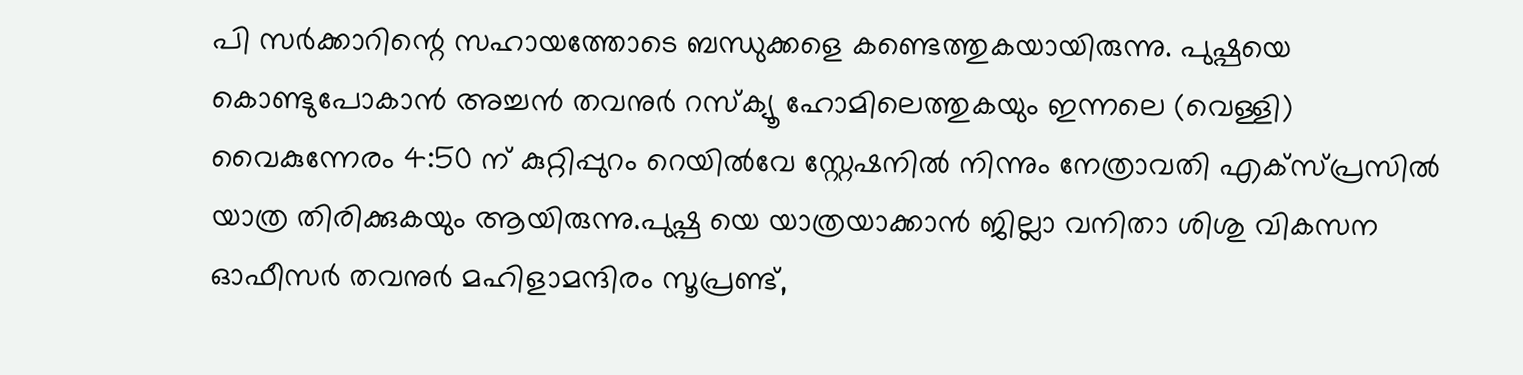പി സർക്കാറിന്റെ സഹായത്തോടെ ബന്ധുക്കളെ കണ്ടെത്തുകയായിരുന്നു. പുഷ്പയെ കൊണ്ടുപോകാൻ അച്ചൻ തവനുർ റസ്ക്യൂ ഹോമിലെത്തുകയും ഇന്നലെ (വെള്ളി) വൈകുന്നേരം 4:50 ന് കുറ്റിപ്പുറം റെയിൽവേ സ്റ്റേഷനിൽ നിന്നും നേത്രാവതി എക്സ്പ്രസിൽ യാത്ര തിരിക്കുകയും ആയിരുന്നു.പുഷ്പ യെ യാത്രയാക്കാൻ ജില്ലാ വനിതാ ശിശു വികസന ഓഫീസർ തവനുർ മഹിളാമന്ദിരം സൂപ്രണ്ട്,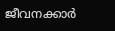ജീവനക്കാർ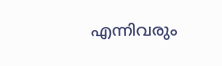എന്നിവരും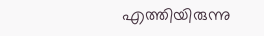എത്തിയിരുന്നു